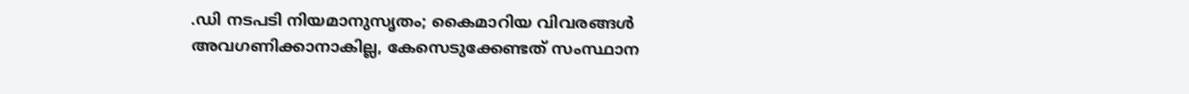.ഡി നടപടി നിയമാനുസൃതം; കൈമാറിയ വിവരങ്ങൾ അവഗണിക്കാനാകില്ല, കേസെടുക്കേണ്ടത് സംസ്ഥാന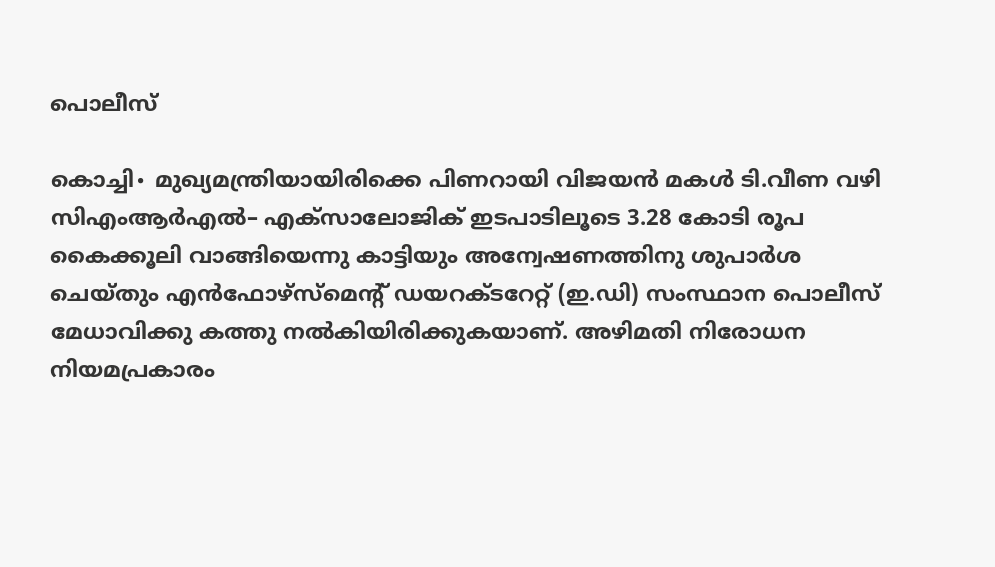പൊലീസ്

കൊച്ചി∙ മുഖ്യമന്ത്രിയായിരിക്കെ പിണറായി വിജയൻ മകൾ ടി.വീണ വഴി സിഎംആർഎൽ– എക്സാലോജിക് ഇടപാടിലൂടെ 3.28 കോടി രൂപ കൈക്കൂലി വാങ്ങിയെന്നു കാട്ടിയും അന്വേഷണത്തിനു ശുപാർശ ചെയ്തും എൻഫോഴ്സ്മെന്റ് ഡയറക്ടറേറ്റ് (ഇ.ഡി) സംസ്ഥാന പൊലീസ് മേധാവിക്കു കത്തു നൽകിയിരിക്കുകയാണ്. അഴിമതി നിരോധന നിയമപ്രകാരം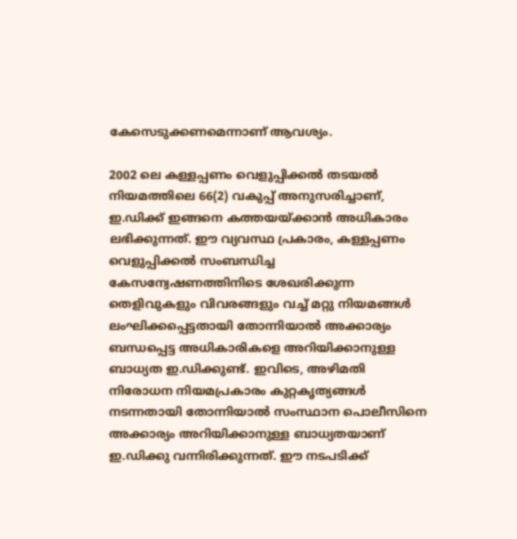കേസെടുക്കണമെന്നാണ് ആവശ്യം.

2002 ലെ കള്ളപ്പണം വെളുപ്പിക്കൽ തടയൽ നിയമത്തിലെ 66(2) വകുപ്പ് അനുസരിച്ചാണ്, ഇ.ഡിക്ക് ഇങ്ങനെ കത്തയയ്ക്കാൻ അധികാരം ലഭിക്കുന്നത്. ഈ വ്യവസ്ഥ പ്രകാരം, കള്ളപ്പണം വെളുപ്പിക്കൽ സംബന്ധിച്ച കേസന്വേഷണത്തിനിടെ ശേഖരിക്കുന്ന തെളിവുകളും വിവരങ്ങളും വച്ച് മറ്റു നിയമങ്ങൾ ലംഘിക്കപ്പെട്ടതായി തോന്നിയാൽ അക്കാര്യം ബന്ധപ്പെട്ട അധികാരികളെ അറിയിക്കാനുള്ള ബാധ്യത ഇ.ഡിക്കുണ്ട്. ഇവിടെ, അഴിമതി നിരോധന നിയമപ്രകാരം കുറ്റകൃത്യങ്ങൾ നടന്നതായി തോന്നിയാൽ സംസ്ഥാന പൊലീസിനെ അക്കാര്യം അറിയിക്കാനുള്ള ബാധ്യതയാണ് ഇ.ഡിക്കു വന്നിരിക്കുന്നത്. ഈ നടപടിക്ക്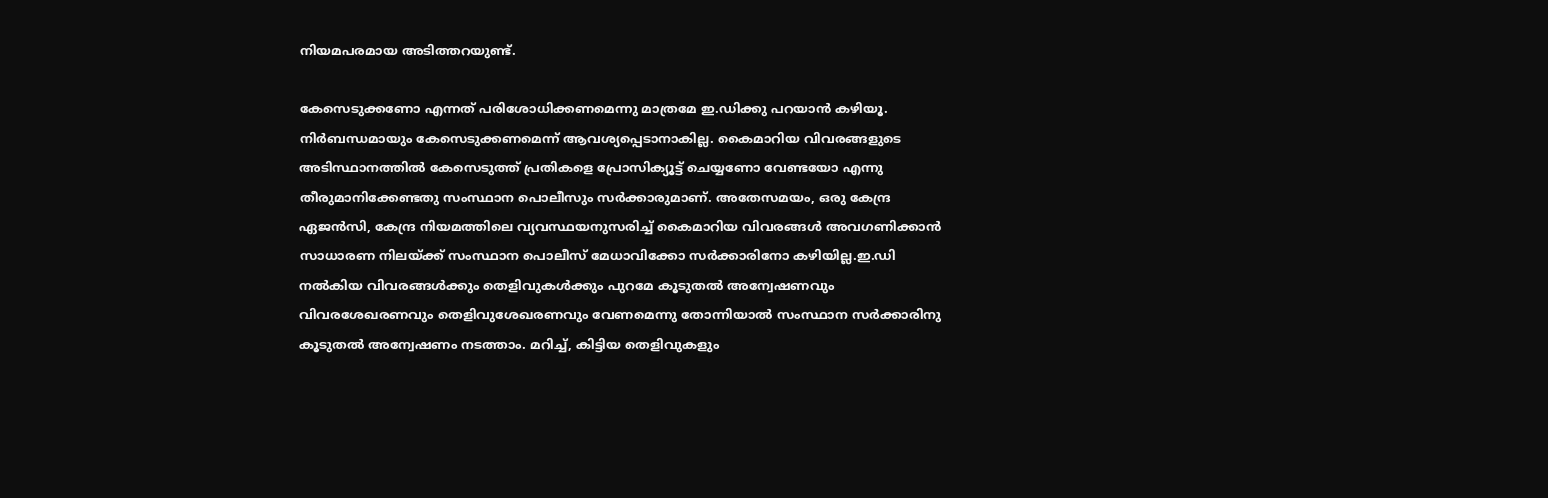നിയമപരമായ അടിത്തറയുണ്ട്.

കേസെടുക്കണോ എന്നത് പരിശോധിക്കണമെന്നു മാത്രമേ ഇ.ഡിക്കു പറയാൻ കഴിയൂ. നിർബന്ധമായും കേസെടുക്കണമെന്ന് ആവശ്യപ്പെടാനാകില്ല. കൈമാറിയ വിവരങ്ങളുടെ അടിസ്ഥാനത്തിൽ കേസെടുത്ത് പ്രതികളെ പ്രോസിക്യൂട്ട് ചെയ്യണോ വേണ്ടയോ എന്നു തീരുമാനിക്കേണ്ടതു സംസ്ഥാന പൊലീസും സർക്കാരുമാണ്. അതേസമയം, ഒരു കേന്ദ്ര ഏജൻസി, കേന്ദ്ര നിയമത്തിലെ വ്യവസ്ഥയനുസരിച്ച് കൈമാറിയ വിവരങ്ങൾ അവഗണിക്കാൻ സാധാരണ നിലയ്ക്ക് സംസ്ഥാന പൊലീസ് മേധാവിക്കോ സർക്കാരിനോ കഴിയില്ല.ഇ.ഡി നൽകിയ വിവരങ്ങൾക്കും തെളിവുകൾക്കും പുറമേ കൂടുതൽ അന്വേഷണവും വിവരശേഖരണവും തെളിവുശേഖരണവും വേണമെന്നു തോന്നിയാൽ സംസ്ഥാന സർക്കാരിനു കൂടുതൽ അന്വേഷണം നടത്താം. മറിച്ച്, കിട്ടിയ തെളിവുകളും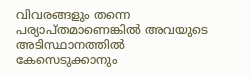വിവരങ്ങളും തന്നെ പര്യാപ്തമാണെങ്കിൽ അവയുടെ അടിസ്ഥാനത്തിൽ കേസെടുക്കാനും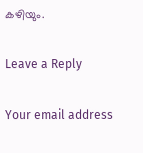കഴിയും.

Leave a Reply

Your email address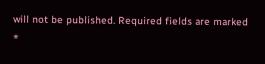will not be published. Required fields are marked *